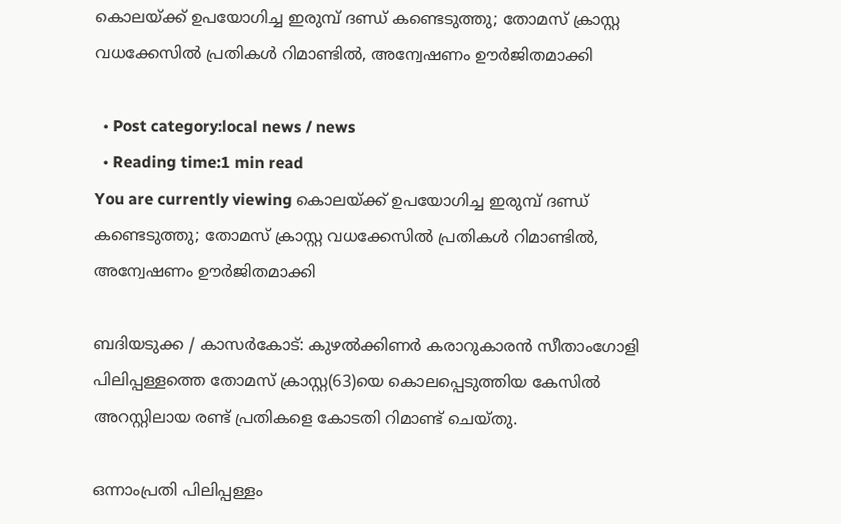കൊലയ്ക്ക് ഉപയോഗിച്ച ഇരുമ്പ് ദണ്ഡ് കണ്ടെടുത്തു; തോമസ് ക്രാസ്റ്റ വധക്കേസില്‍ പ്രതികള്‍ റിമാണ്ടില്‍, അന്വേഷണം ഊർജിതമാക്കി

  • Post category:local news / news
  • Reading time:1 min read
You are currently viewing കൊലയ്ക്ക് ഉപയോഗിച്ച ഇരുമ്പ് ദണ്ഡ് കണ്ടെടുത്തു; തോമസ് ക്രാസ്റ്റ വധക്കേസില്‍ പ്രതികള്‍ റിമാണ്ടില്‍, അന്വേഷണം ഊർജിതമാക്കി

ബദിയടുക്ക / കാസർകോട്: കുഴല്‍ക്കിണര്‍ കരാറുകാരന്‍ സീതാംഗോളി പിലിപ്പള്ളത്തെ തോമസ് ക്രാസ്റ്റ(63)യെ കൊലപ്പെടുത്തിയ കേസില്‍ അറസ്റ്റിലായ രണ്ട് പ്രതികളെ കോടതി റിമാണ്ട് ചെയ്‌തു.

ഒന്നാംപ്രതി പിലിപ്പള്ളം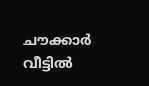ചൗക്കാര്‍ വീട്ടില്‍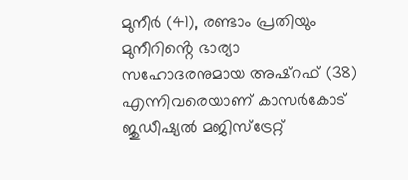മുനീര്‍ (41), രണ്ടാം പ്രതിയും മുനീറിൻ്റെ ഭാര്യാ സഹോദരനുമായ അഷ്‌റഫ് (38) എന്നിവരെയാണ് കാസര്‍കോട് ജുഡീഷ്യല്‍ മജിസ്‌ട്രേറ്റ്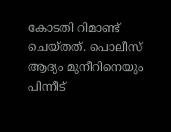കോടതി റിമാണ്ട് ചെയ്‌തത്. പൊലീസ് ആദ്യം മുനീറിനെയും പിന്നീട്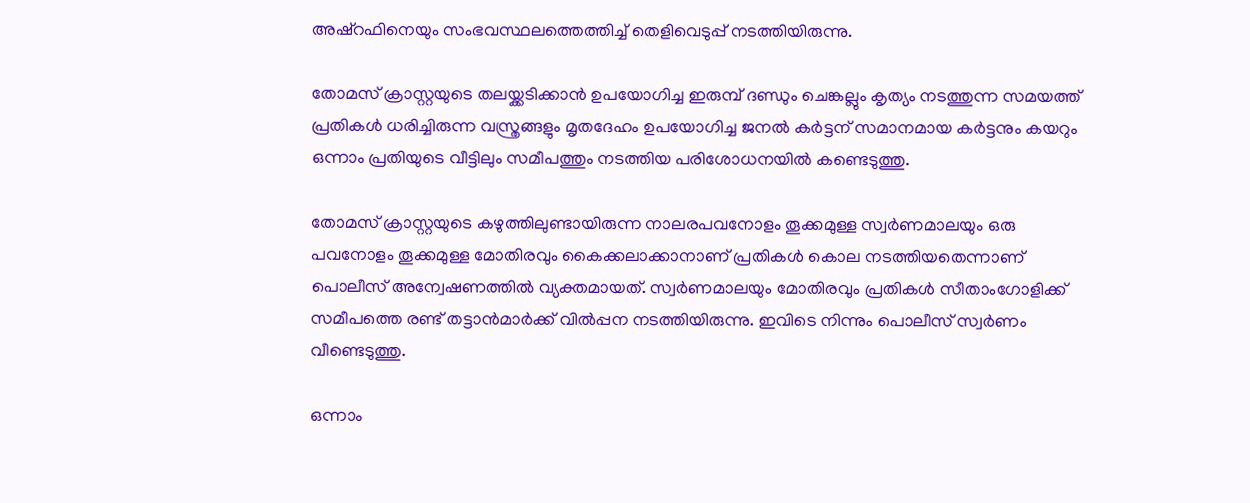അഷ്‌റഫിനെയും സംഭവസ്ഥലത്തെത്തിച്ച് തെളിവെടുപ്പ് നടത്തിയിരുന്നു.

തോമസ് ക്രാസ്റ്റയുടെ തലയ്ക്കടിക്കാന്‍ ഉപയോഗിച്ച ഇരുമ്പ് ദണ്ഡും ചെങ്കല്ലും കൃത്യം നടത്തുന്ന സമയത്ത് പ്രതികള്‍ ധരിച്ചിരുന്ന വസ്ത്രങ്ങളും മൃതദേഹം ഉപയോഗിച്ച ജനല്‍ കര്‍ട്ടന് സമാനമായ കര്‍ട്ടനും കയറും ഒന്നാം പ്രതിയുടെ വീട്ടിലും സമീപത്തും നടത്തിയ പരിശോധനയില്‍ കണ്ടെടുത്തു.

തോമസ് ക്രാസ്റ്റയുടെ കഴുത്തിലുണ്ടായിരുന്ന നാലരപവനോളം തൂക്കമുള്ള സ്വര്‍ണമാലയും ഒരു പവനോളം തൂക്കമുള്ള മോതിരവും കൈക്കലാക്കാനാണ് പ്രതികള്‍ കൊല നടത്തിയതെന്നാണ് പൊലീസ് അന്വേഷണത്തില്‍ വ്യക്തമായത്. സ്വര്‍ണമാലയും മോതിരവും പ്രതികള്‍ സീതാംഗോളിക്ക് സമീപത്തെ രണ്ട് തട്ടാന്‍മാര്‍ക്ക് വില്‍പ്പന നടത്തിയിരുന്നു. ഇവിടെ നിന്നും പൊലീസ് സ്വര്‍ണം വീണ്ടെടുത്തു.

ഒന്നാം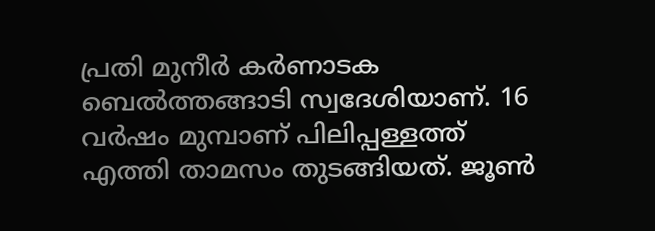പ്രതി മുനീര്‍ കര്‍ണാടക ബെല്‍ത്തങ്ങാടി സ്വദേശിയാണ്. 16 വര്‍ഷം മുമ്പാണ് പിലിപ്പള്ളത്ത് എത്തി താമസം തുടങ്ങിയത്. ജൂണ്‍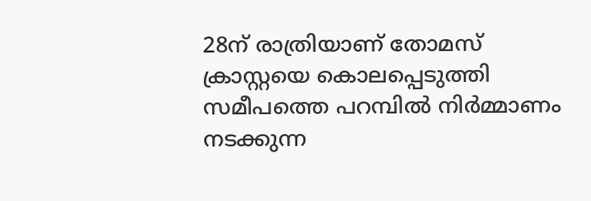28ന് രാത്രിയാണ് തോമസ് ക്രാസ്റ്റയെ കൊലപ്പെടുത്തി സമീപത്തെ പറമ്പില്‍ നിര്‍മ്മാണം നടക്കുന്ന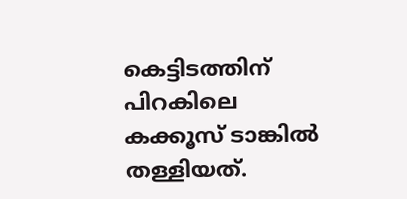കെട്ടിടത്തിന് പിറകിലെ കക്കൂസ് ടാങ്കില്‍ തള്ളിയത്.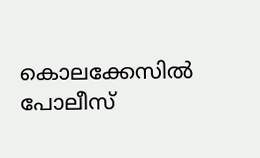കൊലക്കേസിൽ പോലീസ്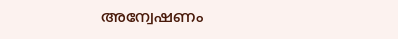അന്വേഷണം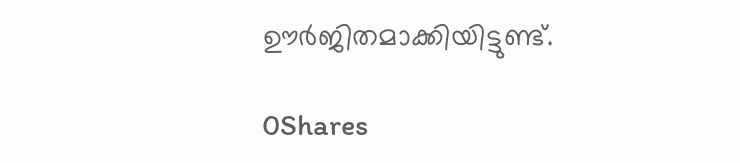ഊർജിതമാക്കിയിട്ടുണ്ട്.

0Shares